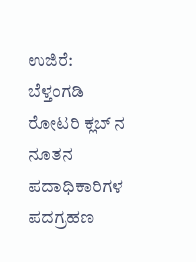ಉಜಿರೆ: ಬೆಳ್ತಂಗಡಿ ರೋಟರಿ ಕ್ಲಬ್ ನ ನೂತನ ಪದಾಧಿಕಾರಿಗಳ ಪದಗ್ರಹಣ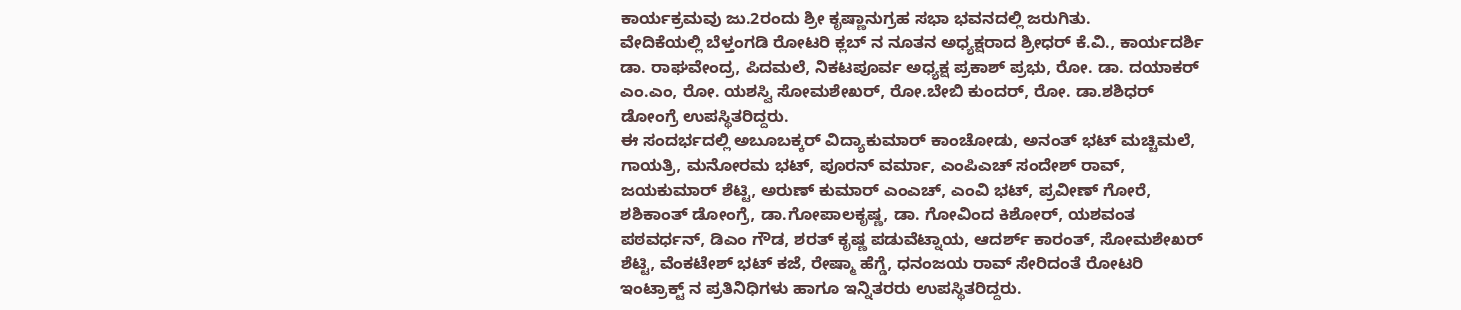ಕಾರ್ಯಕ್ರಮವು ಜು.2ರಂದು ಶ್ರೀ ಕೃಷ್ಣಾನುಗ್ರಹ ಸಭಾ ಭವನದಲ್ಲಿ ಜರುಗಿತು.
ವೇದಿಕೆಯಲ್ಲಿ ಬೆಳ್ತಂಗಡಿ ರೋಟರಿ ಕ್ಲಬ್ ನ ನೂತನ ಅಧ್ಯಕ್ಷರಾದ ಶ್ರೀಧರ್ ಕೆ.ವಿ., ಕಾರ್ಯದರ್ಶಿ ಡಾ. ರಾಘವೇಂದ್ರ, ಪಿದಮಲೆ, ನಿಕಟಪೂರ್ವ ಅಧ್ಯಕ್ಷ ಪ್ರಕಾಶ್ ಪ್ರಭು, ರೋ. ಡಾ. ದಯಾಕರ್ ಎಂ.ಎಂ, ರೋ. ಯಶಸ್ವಿ ಸೋಮಶೇಖರ್, ರೋ.ಬೇಬಿ ಕುಂದರ್, ರೋ. ಡಾ.ಶಶಿಧರ್ ಡೋಂಗ್ರೆ ಉಪಸ್ಥಿತರಿದ್ದರು.
ಈ ಸಂದರ್ಭದಲ್ಲಿ ಅಬೂಬಕ್ಕರ್ ವಿದ್ಯಾಕುಮಾರ್ ಕಾಂಚೋಡು, ಅನಂತ್ ಭಟ್ ಮಚ್ಚಿಮಲೆ, ಗಾಯತ್ರಿ, ಮನೋರಮ ಭಟ್, ಪೂರನ್ ವರ್ಮಾ, ಎಂಪಿಎಚ್ ಸಂದೇಶ್ ರಾವ್, ಜಯಕುಮಾರ್ ಶೆಟ್ಟಿ, ಅರುಣ್ ಕುಮಾರ್ ಎಂಎಚ್, ಎಂವಿ ಭಟ್, ಪ್ರವೀಣ್ ಗೋರೆ, ಶಶಿಕಾಂತ್ ಡೋಂಗ್ರೆ, ಡಾ.ಗೋಪಾಲಕೃಷ್ಣ, ಡಾ. ಗೋವಿಂದ ಕಿಶೋರ್, ಯಶವಂತ ಪಠವರ್ಧನ್, ಡಿಎಂ ಗೌಡ, ಶರತ್ ಕೃಷ್ಣ ಪಡುವೆಟ್ನಾಯ, ಆದರ್ಶ್ ಕಾರಂತ್, ಸೋಮಶೇಖರ್ ಶೆಟ್ಟಿ, ವೆಂಕಟೇಶ್ ಭಟ್ ಕಜೆ, ರೇಷ್ಮಾ ಹೆಗ್ಡೆ, ಧನಂಜಯ ರಾವ್ ಸೇರಿದಂತೆ ರೋಟರಿ ಇಂಟ್ರಾಕ್ಟ್ ನ ಪ್ರತಿನಿಧಿಗಳು ಹಾಗೂ ಇನ್ನಿತರರು ಉಪಸ್ಥಿತರಿದ್ದರು.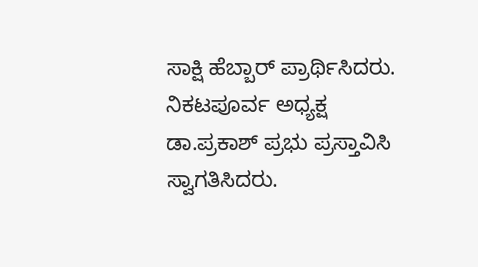ಸಾಕ್ಷಿ ಹೆಬ್ಬಾರ್ ಪ್ರಾರ್ಥಿಸಿದರು. ನಿಕಟಪೂರ್ವ ಅಧ್ಯಕ್ಷ ಡಾ.ಪ್ರಕಾಶ್ ಪ್ರಭು ಪ್ರಸ್ತಾವಿಸಿ ಸ್ವಾಗತಿಸಿದರು.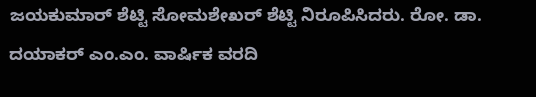ಜಯಕುಮಾರ್ ಶೆಟ್ಟಿ ಸೋಮಶೇಖರ್ ಶೆಟ್ಟಿ ನಿರೂಪಿಸಿದರು. ರೋ. ಡಾ. ದಯಾಕರ್ ಎಂ.ಎಂ. ವಾರ್ಷಿಕ ವರದಿ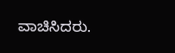ವಾಚಿಸಿದರು.